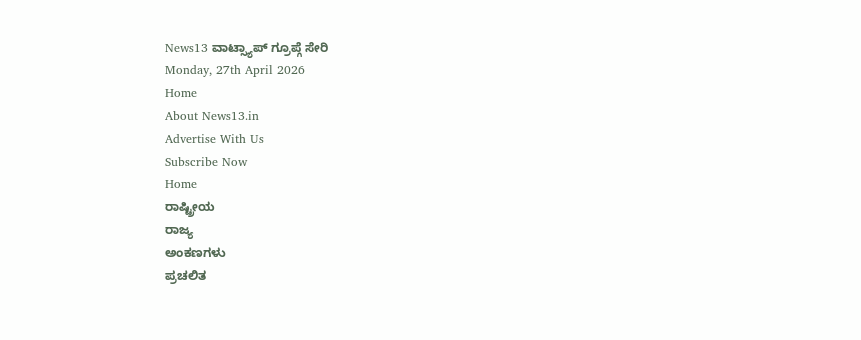News13 ವಾಟ್ಸ್ಯಾಪ್ ಗ್ರೂಪ್ಗೆ ಸೇರಿ
Monday, 27th April 2026
Home
About News13.in
Advertise With Us
Subscribe Now
Home
ರಾಷ್ಟ್ರೀಯ
ರಾಜ್ಯ
ಅಂಕಣಗಳು
ಪ್ರಚಲಿತ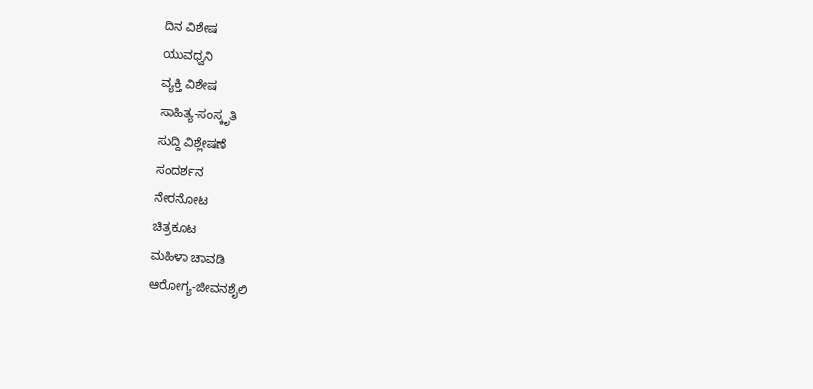ದಿನ ವಿಶೇಷ
ಯುವಧ್ವನಿ
ವ್ಯಕ್ತಿ ವಿಶೇಷ
ಸಾಹಿತ್ಯ-ಸಂಸ್ಕೃತಿ
ಸುದ್ದಿ ವಿಶ್ಲೇಷಣೆ
ಸಂದರ್ಶನ
ನೇರನೋಟ
ಚಿತ್ರಕೂಟ
ಮಹಿಳಾ ಚಾವಡಿ
ಆರೋಗ್ಯ-ಜೀವನಶೈಲಿ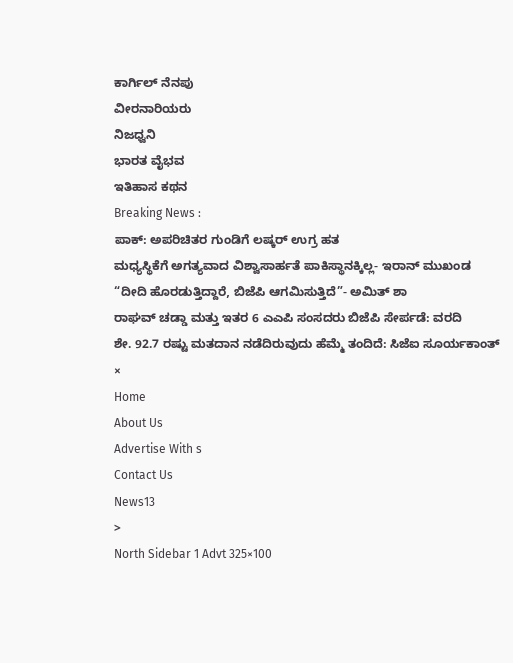ಕಾರ್ಗಿಲ್ ನೆನಪು
ವೀರನಾರಿಯರು
ನಿಜಧ್ವನಿ
ಭಾರತ ವೈಭವ
ಇತಿಹಾಸ ಕಥನ
Breaking News :
ಪಾಕ್: ಅಪರಿಚಿತರ ಗುಂಡಿಗೆ ಲಷ್ಕರ್ ಉಗ್ರ ಹತ
ಮಧ್ಯಸ್ಥಿಕೆಗೆ ಅಗತ್ಯವಾದ ವಿಶ್ವಾಸಾರ್ಹತೆ ಪಾಕಿಸ್ಥಾನಕ್ಕಿಲ್ಲ- ಇರಾನ್ ಮುಖಂಡ
“ದೀದಿ ಹೊರಡುತ್ತಿದ್ದಾರೆ, ಬಿಜೆಪಿ ಆಗಮಿಸುತ್ತಿದೆ”- ಅಮಿತ್ ಶಾ
ರಾಘವ್ ಚಡ್ಡಾ ಮತ್ತು ಇತರ 6 ಎಎಪಿ ಸಂಸದರು ಬಿಜೆಪಿ ಸೇರ್ಪಡೆ: ವರದಿ
ಶೇ. 92.7 ರಷ್ಟು ಮತದಾನ ನಡೆದಿರುವುದು ಹೆಮ್ಮೆ ತಂದಿದೆ: ಸಿಜೆಐ ಸೂರ್ಯಕಾಂತ್
×
Home
About Us
Advertise With s
Contact Us
News13
>
North Sidebar 1 Advt 325×100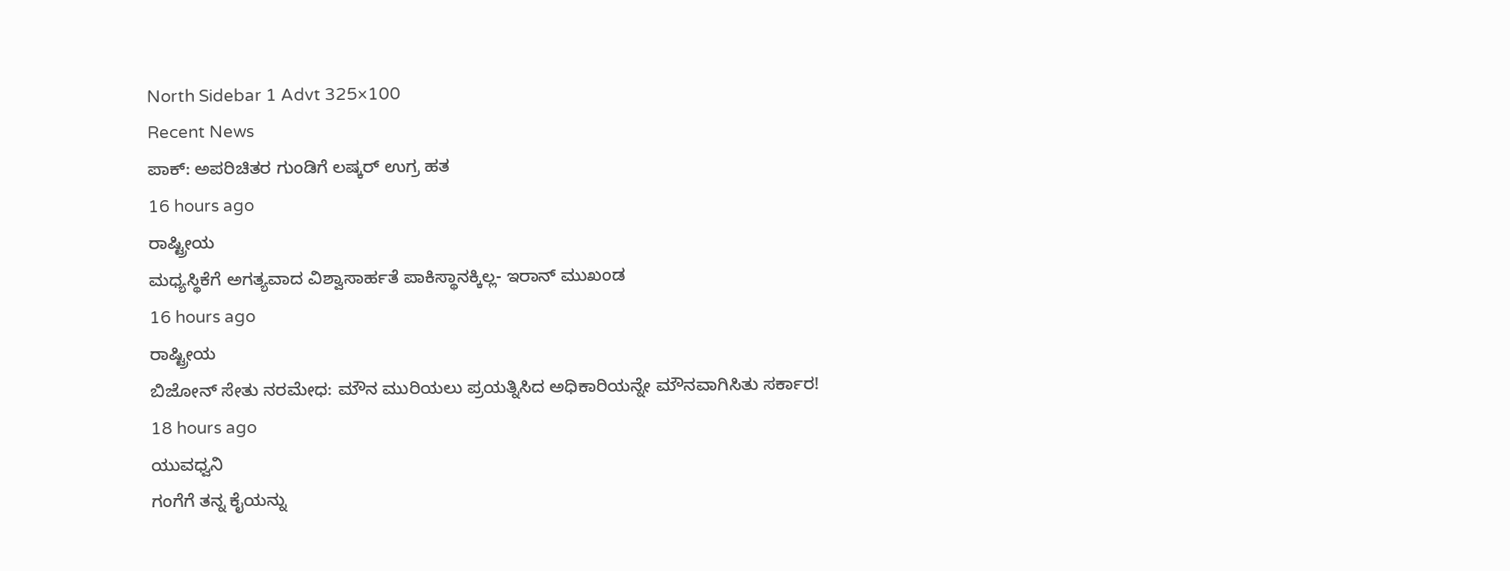North Sidebar 1 Advt 325×100
Recent News
ಪಾಕ್: ಅಪರಿಚಿತರ ಗುಂಡಿಗೆ ಲಷ್ಕರ್ ಉಗ್ರ ಹತ
16 hours ago
ರಾಷ್ಟ್ರೀಯ
ಮಧ್ಯಸ್ಥಿಕೆಗೆ ಅಗತ್ಯವಾದ ವಿಶ್ವಾಸಾರ್ಹತೆ ಪಾಕಿಸ್ಥಾನಕ್ಕಿಲ್ಲ- ಇರಾನ್ ಮುಖಂಡ
16 hours ago
ರಾಷ್ಟ್ರೀಯ
ಬಿಜೋನ್ ಸೇತು ನರಮೇಧ: ಮೌನ ಮುರಿಯಲು ಪ್ರಯತ್ನಿಸಿದ ಅಧಿಕಾರಿಯನ್ನೇ ಮೌನವಾಗಿಸಿತು ಸರ್ಕಾರ!
18 hours ago
ಯುವಧ್ವನಿ
ಗಂಗೆಗೆ ತನ್ನ ಕೈಯನ್ನು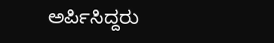ಅರ್ಪಿಸಿದ್ದರು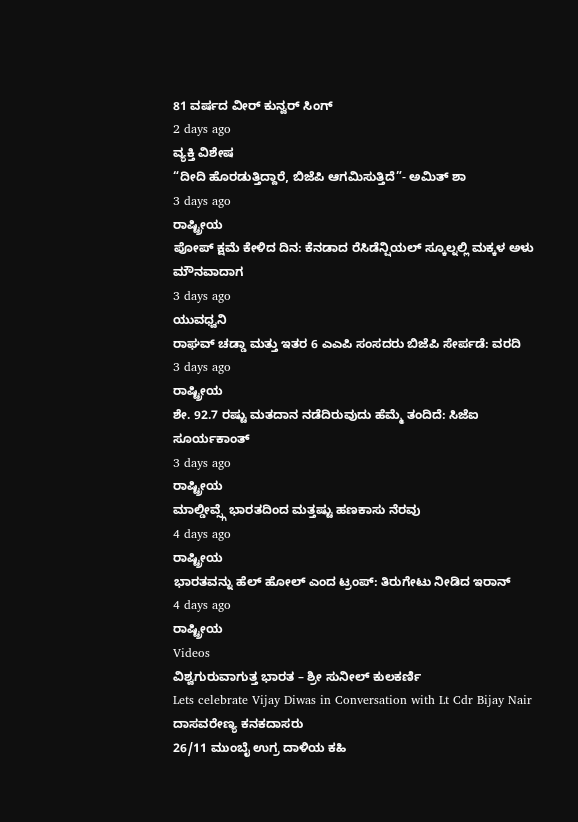81 ವರ್ಷದ ವೀರ್ ಕುನ್ವರ್ ಸಿಂಗ್
2 days ago
ವ್ಯಕ್ತಿ ವಿಶೇಷ
“ದೀದಿ ಹೊರಡುತ್ತಿದ್ದಾರೆ, ಬಿಜೆಪಿ ಆಗಮಿಸುತ್ತಿದೆ”- ಅಮಿತ್ ಶಾ
3 days ago
ರಾಷ್ಟ್ರೀಯ
ಪೋಪ್ ಕ್ಷಮೆ ಕೇಳಿದ ದಿನ: ಕೆನಡಾದ ರೆಸಿಡೆನ್ಷಿಯಲ್ ಸ್ಕೂಲ್ನಲ್ಲಿ ಮಕ್ಕಳ ಅಳು ಮೌನವಾದಾಗ
3 days ago
ಯುವಧ್ವನಿ
ರಾಘವ್ ಚಡ್ಡಾ ಮತ್ತು ಇತರ 6 ಎಎಪಿ ಸಂಸದರು ಬಿಜೆಪಿ ಸೇರ್ಪಡೆ: ವರದಿ
3 days ago
ರಾಷ್ಟ್ರೀಯ
ಶೇ. 92.7 ರಷ್ಟು ಮತದಾನ ನಡೆದಿರುವುದು ಹೆಮ್ಮೆ ತಂದಿದೆ: ಸಿಜೆಐ ಸೂರ್ಯಕಾಂತ್
3 days ago
ರಾಷ್ಟ್ರೀಯ
ಮಾಲ್ಡೀವ್ಸ್ಗೆ ಭಾರತದಿಂದ ಮತ್ತಷ್ಟು ಹಣಕಾಸು ನೆರವು
4 days ago
ರಾಷ್ಟ್ರೀಯ
ಭಾರತವನ್ನು ಹೆಲ್ ಹೋಲ್ ಎಂದ ಟ್ರಂಪ್: ತಿರುಗೇಟು ನೀಡಿದ ಇರಾನ್
4 days ago
ರಾಷ್ಟ್ರೀಯ
Videos
ವಿಶ್ವಗುರುವಾಗುತ್ತ ಭಾರತ – ಶ್ರೀ ಸುನೀಲ್ ಕುಲಕರ್ಣಿ
Lets celebrate Vijay Diwas in Conversation with Lt Cdr Bijay Nair
ದಾಸವರೇಣ್ಯ ಕನಕದಾಸರು
26/11 ಮುಂಬೈ ಉಗ್ರ ದಾಳಿಯ ಕಹಿ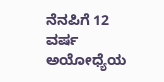ನೆನಪಿಗೆ 12 ವರ್ಷ
ಅಯೋಧ್ಯೆಯ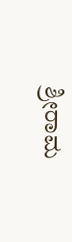ಶ್ರೀರಾಮ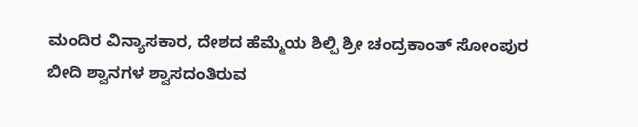ಮಂದಿರ ವಿನ್ಯಾಸಕಾರ, ದೇಶದ ಹೆಮ್ಮೆಯ ಶಿಲ್ಪಿ ಶ್ರೀ ಚಂದ್ರಕಾಂತ್ ಸೋಂಪುರ
ಬೀದಿ ಶ್ವಾನಗಳ ಶ್ವಾಸದಂತಿರುವ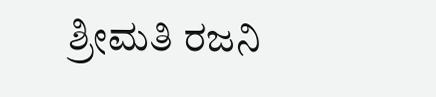ಶ್ರೀಮತಿ ರಜನಿ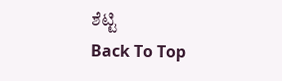ಶೆಟ್ಟಿ
Back To Top